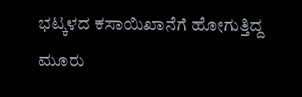ಭಟ್ಕಳದ ಕಸಾಯಿಖಾನೆಗೆ ಹೋಗುತ್ತಿದ್ದ ಮೂರು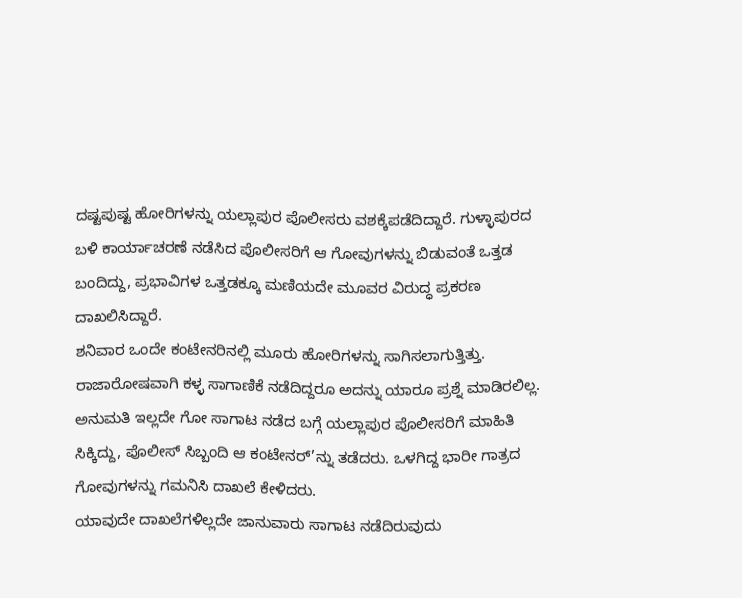ದಷ್ಟಪುಷ್ಟ ಹೋರಿಗಳನ್ನು ಯಲ್ಲಾಪುರ ಪೊಲೀಸರು ವಶಕ್ಕೆಪಡೆದಿದ್ದಾರೆ. ಗುಳ್ಳಾಪುರದ ಬಳಿ ಕಾರ್ಯಾಚರಣೆ ನಡೆಸಿದ ಪೊಲೀಸರಿಗೆ ಆ ಗೋವುಗಳನ್ನು ಬಿಡುವಂತೆ ಒತ್ತಡ ಬಂದಿದ್ದು, ಪ್ರಭಾವಿಗಳ ಒತ್ತಡಕ್ಕೂ ಮಣಿಯದೇ ಮೂವರ ವಿರುದ್ಧ ಪ್ರಕರಣ ದಾಖಲಿಸಿದ್ದಾರೆ.
ಶನಿವಾರ ಒಂದೇ ಕಂಟೇನರಿನಲ್ಲಿ ಮೂರು ಹೋರಿಗಳನ್ನು ಸಾಗಿಸಲಾಗುತ್ತಿತ್ತು. ರಾಜಾರೋಷವಾಗಿ ಕಳ್ಳ ಸಾಗಾಣಿಕೆ ನಡೆದಿದ್ದರೂ ಅದನ್ನು ಯಾರೂ ಪ್ರಶ್ನೆ ಮಾಡಿರಲಿಲ್ಲ. ಅನುಮತಿ ಇಲ್ಲದೇ ಗೋ ಸಾಗಾಟ ನಡೆದ ಬಗ್ಗೆ ಯಲ್ಲಾಪುರ ಪೊಲೀಸರಿಗೆ ಮಾಹಿತಿ ಸಿಕ್ಕಿದ್ದು, ಪೊಲೀಸ್ ಸಿಬ್ಬಂದಿ ಆ ಕಂಟೇನರ್’ನ್ನು ತಡೆದರು. ಒಳಗಿದ್ದ ಭಾರೀ ಗಾತ್ರದ ಗೋವುಗಳನ್ನು ಗಮನಿಸಿ ದಾಖಲೆ ಕೇಳಿದರು.
ಯಾವುದೇ ದಾಖಲೆಗಳಿಲ್ಲದೇ ಜಾನುವಾರು ಸಾಗಾಟ ನಡೆದಿರುವುದು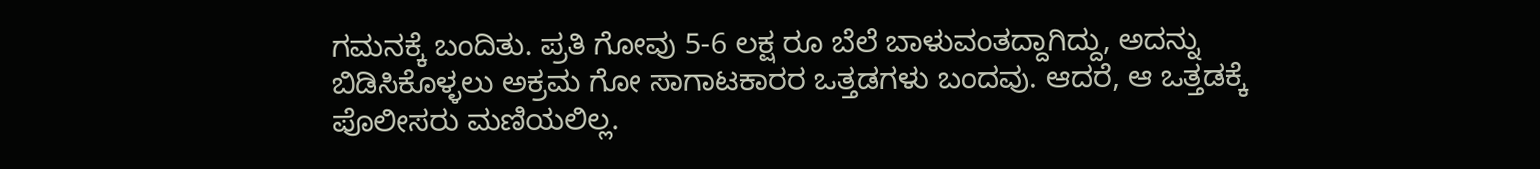ಗಮನಕ್ಕೆ ಬಂದಿತು. ಪ್ರತಿ ಗೋವು 5-6 ಲಕ್ಷ ರೂ ಬೆಲೆ ಬಾಳುವಂತದ್ದಾಗಿದ್ದು, ಅದನ್ನು ಬಿಡಿಸಿಕೊಳ್ಳಲು ಅಕ್ರಮ ಗೋ ಸಾಗಾಟಕಾರರ ಒತ್ತಡಗಳು ಬಂದವು. ಆದರೆ, ಆ ಒತ್ತಡಕ್ಕೆ ಪೊಲೀಸರು ಮಣಿಯಲಿಲ್ಲ.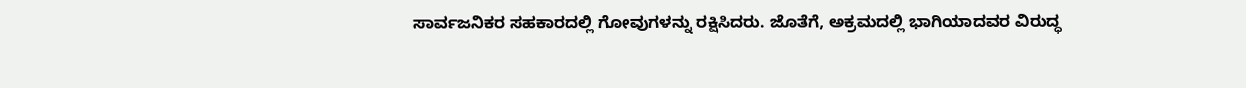ಸಾರ್ವಜನಿಕರ ಸಹಕಾರದಲ್ಲಿ ಗೋವುಗಳನ್ನು ರಕ್ಷಿಸಿದರು. ಜೊತೆಗೆ, ಅಕ್ರಮದಲ್ಲಿ ಭಾಗಿಯಾದವರ ವಿರುದ್ಧ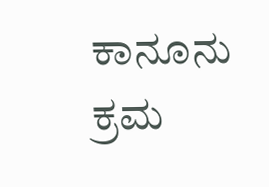ಕಾನೂನು ಕ್ರಮ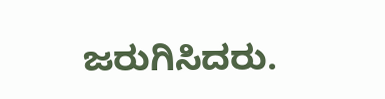ಜರುಗಿಸಿದರು.